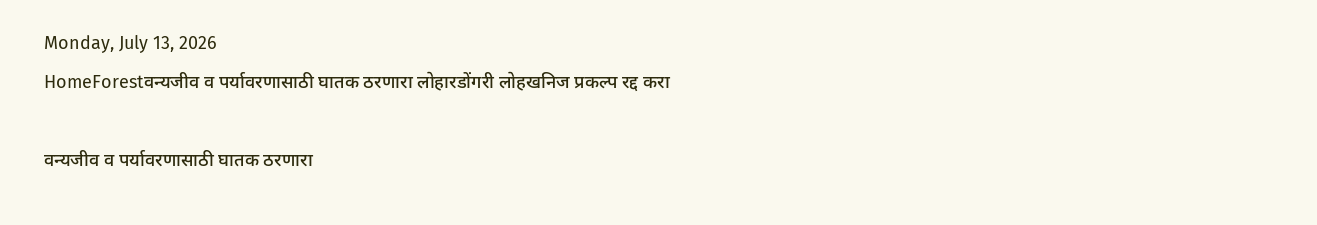Monday, July 13, 2026
HomeForestवन्यजीव व पर्यावरणासाठी घातक ठरणारा लोहारडोंगरी लोहखनिज प्रकल्प रद्द करा

वन्यजीव व पर्यावरणासाठी घातक ठरणारा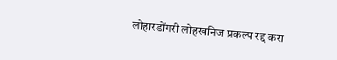लोहारडोंगरी लोहखनिज प्रकल्प रद्द करा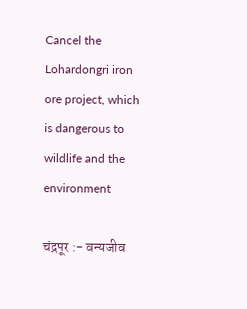Cancel the Lohardongri iron ore project, which is dangerous to wildlife and the environment

चंद्रपूर :- वन्यजीव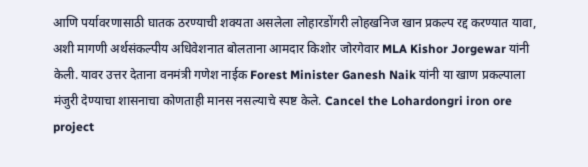आणि पर्यावरणासाठी घातक ठरण्याची शक्यता असलेला लोहारडोंगरी लोहखनिज खान प्रकल्प रद्द करण्यात यावा, अशी मागणी अर्थसंकल्पीय अधिवेशनात बोलताना आमदार किशोर जोरगेवार MLA Kishor Jorgewar यांनी केली. यावर उत्तर देताना वनमंत्री गणेश नाईक Forest Minister Ganesh Naik यांनी या खाण प्रकल्पाला मंजुरी देण्याचा शासनाचा कोणताही मानस नसल्याचे स्पष्ट केले. Cancel the Lohardongri iron ore project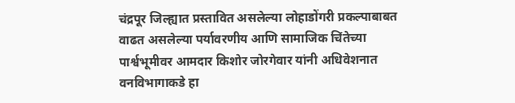चंद्रपूर जिल्ह्यात प्रस्तावित असलेल्या लोहाडोंगरी प्रकल्पाबाबत वाढत असलेल्या पर्यावरणीय आणि सामाजिक चिंतेच्या पार्श्वभूमीवर आमदार किशोर जोरगेवार यांनी अधिवेशनात वनविभागाकडे हा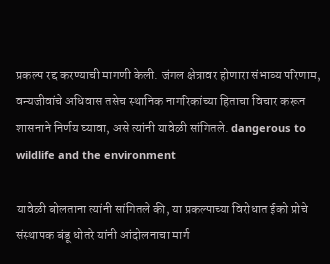प्रकल्प रद्द करण्याची मागणी केली. जंगल क्षेत्रावर होणारा संभाव्य परिणाम, वन्यजीवांचे अधिवास तसेच स्थानिक नागरिकांच्या हिताचा विचार करून शासनाने निर्णय घ्यावा, असे त्यांनी यावेळी सांगितले. dangerous to wildlife and the environment

यावेळी बोलताना त्यांनी सांगितले की, या प्रकल्पाच्या विरोधात ईको प्रोचे संस्थापक बंडू धोतरे यांनी आंदोलनाचा मार्ग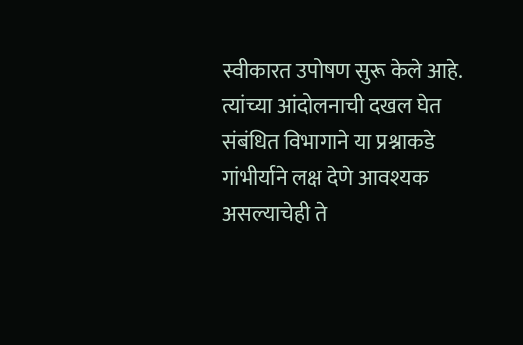स्वीकारत उपोषण सुरू केले आहे. त्यांच्या आंदोलनाची दखल घेत संबंधित विभागाने या प्रश्नाकडे गांभीर्याने लक्ष देणे आवश्यक असल्याचेही ते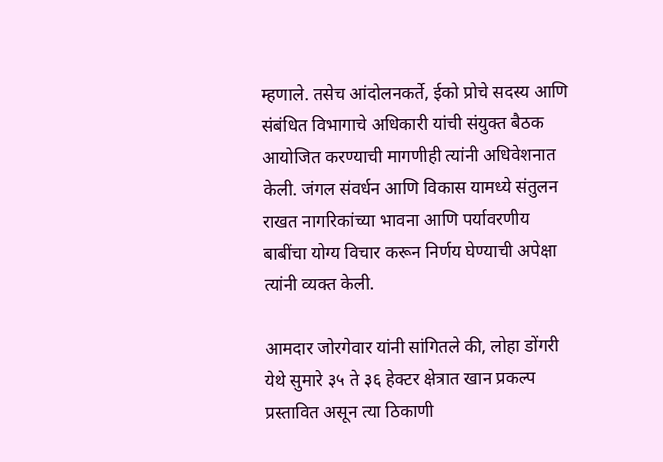म्हणाले. तसेच आंदोलनकर्ते, ईको प्रोचे सदस्य आणि संबंधित विभागाचे अधिकारी यांची संयुक्त बैठक आयोजित करण्याची मागणीही त्यांनी अधिवेशनात केली. जंगल संवर्धन आणि विकास यामध्ये संतुलन राखत नागरिकांच्या भावना आणि पर्यावरणीय बाबींचा योग्य विचार करून निर्णय घेण्याची अपेक्षा त्यांनी व्यक्त केली.

आमदार जोरगेवार यांनी सांगितले की, लोहा डोंगरी येथे सुमारे ३५ ते ३६ हेक्टर क्षेत्रात खान प्रकल्प प्रस्तावित असून त्या ठिकाणी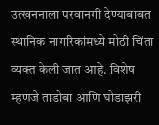उत्खननाला परवानगी देण्याबाबत स्थानिक नागरिकांमध्ये मोठी चिंता व्यक्त केली जात आहे. विशेष म्हणजे ताडोबा आणि घोडाझरी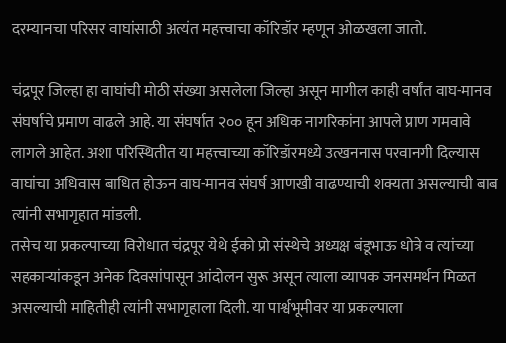दरम्यानचा परिसर वाघांसाठी अत्यंत महत्त्वाचा कॉरिडॉर म्हणून ओळखला जातो.

चंद्रपूर जिल्हा हा वाघांची मोठी संख्या असलेला जिल्हा असून मागील काही वर्षांत वाघ-मानव संघर्षाचे प्रमाण वाढले आहे. या संघर्षात २०० हून अधिक नागरिकांना आपले प्राण गमवावे लागले आहेत. अशा परिस्थितीत या महत्त्वाच्या कॉरिडॉरमध्ये उत्खननास परवानगी दिल्यास वाघांचा अधिवास बाधित होऊन वाघ-मानव संघर्ष आणखी वाढण्याची शक्यता असल्याची बाब त्यांनी सभागृहात मांडली.
तसेच या प्रकल्पाच्या विरोधात चंद्रपूर येथे ईको प्रो संस्थेचे अध्यक्ष बंडूभाऊ धोत्रे व त्यांच्या सहकाऱ्यांकडून अनेक दिवसांपासून आंदोलन सुरू असून त्याला व्यापक जनसमर्थन मिळत असल्याची माहितीही त्यांनी सभागृहाला दिली. या पार्श्वभूमीवर या प्रकल्पाला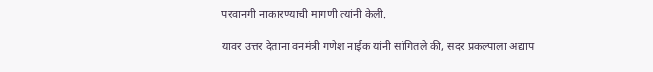परवानगी नाकारण्याची मागणी त्यांनी केली.

यावर उत्तर देताना वनमंत्री गणेश नाईक यांनी सांगितले की, सदर प्रकल्पाला अद्याप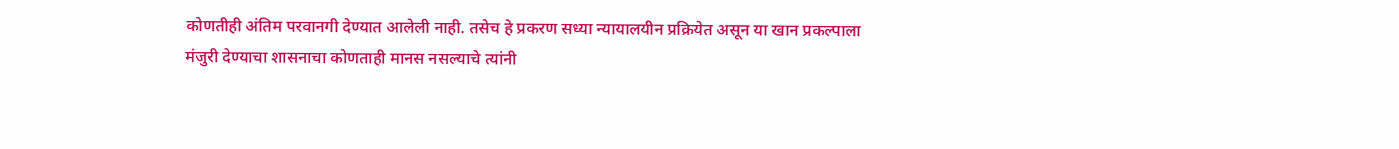कोणतीही अंतिम परवानगी देण्यात आलेली नाही. तसेच हे प्रकरण सध्या न्यायालयीन प्रक्रियेत असून या खान प्रकल्पाला मंजुरी देण्याचा शासनाचा कोणताही मानस नसल्याचे त्यांनी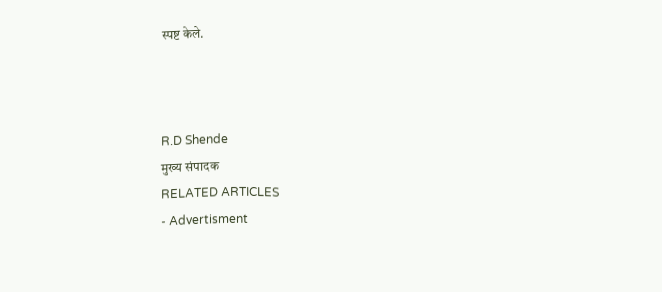स्पष्ट केले.



R.D Shende
मुख्य संपादक
RELATED ARTICLES
- Advertisment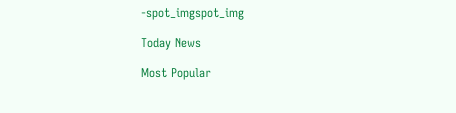-spot_imgspot_img

Today News

Most Popular